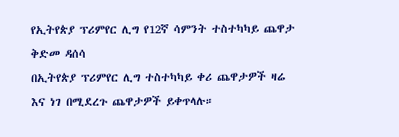የኢትየጵያ ፕሪምየር ሊግ የ12ኛ ሳምንት ተስተካካይ ጨዋታ ቅድመ ዳሰሳ
በኢትየጵያ ፕሪምየር ሊግ ተስተካካይ ቀሪ ጨዋታዎች ዛሬ እና ነገ በሚደረጉ ጨዋታዎች ይቀጥላሉ።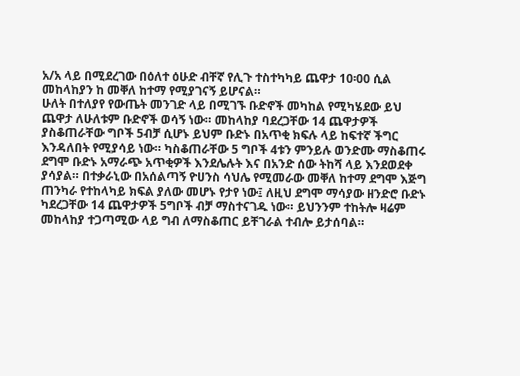አ/አ ላይ በሚደረገው በዕለተ ዕሁድ ብቸኛ የሊጉ ተስተካካይ ጨዋታ 10፡00 ሲል መከላከያን ከ መቐለ ከተማ የሚያገናኝ ይሆናል።
ሁለት በተለያየ የውጤት መንገድ ላይ በሚገኙ ቡድኖች መካከል የሚካሄደው ይህ ጨዋታ ለሁለቱም ቡድኖች ወሳኝ ነው። መከላከያ ባደረጋቸው 14 ጨዋታዎች ያስቆጠራቸው ግቦች 5ብቻ ሲሆኑ ይህም ቡድኑ በአጥቂ ክፍሉ ላይ ከፍተኛ ችግር እንዳለበት የሚያሳይ ነው። ካስቆጠራቸው 5 ግቦች 4ቱን ምንይሉ ወንድሙ ማስቆጠሩ ደግሞ ቡድኑ አማራጭ አጥቂዎች እንደሌሉት እና በአንድ ሰው ትከሻ ላይ እንደወደቀ ያሳያል። በተቃራኒው በአሰልጣኝ ዮሀንስ ሳህሌ የሚመራው መቐለ ከተማ ደግሞ እጅግ ጠንካራ የተከላካይ ክፍል ያለው መሆኑ የታየ ነው፤ ለዚህ ደግሞ ማሳያው ዘንድሮ ቡድኑ ካደረጋቸው 14 ጨዋታዎች 5ግቦች ብቻ ማስተናገዱ ነው። ይህንንም ተከትሎ ዛሬም መከላከያ ተጋጣሚው ላይ ግብ ለማስቆጠር ይቸገራል ተብሎ ይታሰባል።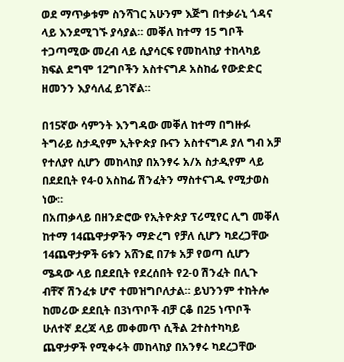ወደ ማጥቃቱም ስንሻገር አሁንም እጅግ በተቃራኒ ጎዳና ላይ እንደሚገኙ ያሳያል። መቐለ ከተማ 15 ግቦች ተጋጣሚው መረብ ላይ ሲያሳርፍ የመከላከያ ተከላካይ ክፍል ደግሞ 12ግቦችን አስተናግዶ አስከፊ የውድድር ዘመንን እያሳለፈ ይገኛል።

በ15ኛው ሳምንት እንግዳው መቐለ ከተማ በግዙፉ ትግራይ ስታዲየም ኢትዮጵያ ቡናን አስተናግዶ ያለ ግብ አቻ የተለያየ ሲሆን መከላከያ በአንፃሩ አ/አ ስታዲየም ላይ በደደቢት የ4-0 አስከፊ ሽንፈትን ማስተናገዱ የሚታወስ ነው።
በአጠቃላይ በዘንድሮው የኢትዮጵያ ፕሪሚየር ሊግ መቐለ ከተማ 14ጨዋታዎችን ማድረግ የቻለ ሲሆን ካደረጋቸው 14ጨዋታዎች 6ቱን አሸንፎ በ7ቱ አቻ የወጣ ሲሆን ሜዳው ላይ በደደቢት የደረሰበት የ2-0 ሽንፈት በሊጉ ብቸኛ ሽንፈቱ ሆኖ ተመዝግቦለታል። ይህንንም ተከትሎ ከመሪው ደደቢት በ3ነጥቦች ብቻ ርቆ በ25 ነጥቦች ሁለተኛ ደረጃ ላይ መቀመጥ ሲችል 2ተስተካካይ ጨዋታዎች የሚቀሩት መከላከያ በአንፃሩ ካደረጋቸው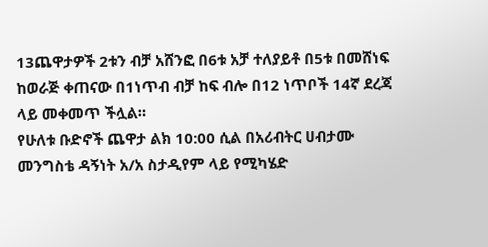13ጨዋታዎች 2ቱን ብቻ አሸንፎ በ6ቱ አቻ ተለያይቶ በ5ቱ በመሸነፍ ከወራጅ ቀጠናው በ1ነጥብ ብቻ ከፍ ብሎ በ12 ነጥቦች 14ኛ ደረጃ ላይ መቀመጥ ችሏል።
የሁለቱ ቡድኖች ጨዋታ ልክ 10:00 ሲል በአሪብትር ሀብታሙ መንግስቴ ዳኝነት አ/አ ስታዲየም ላይ የሚካሄድ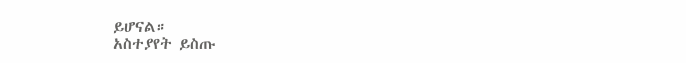ይሆናል።
አስተያየት ይስጡ